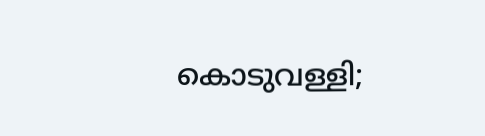കൊടുവള്ളി;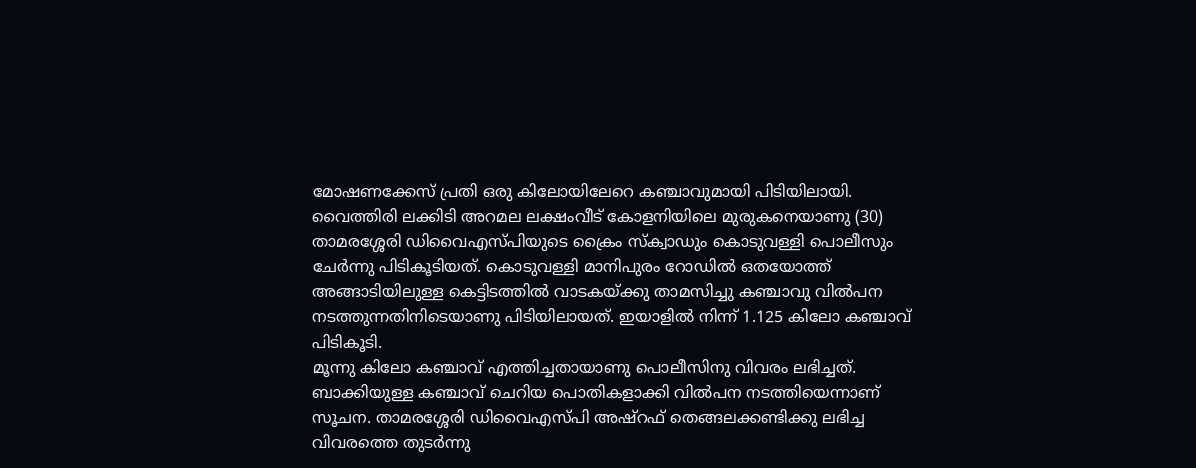മോഷണക്കേസ് പ്രതി ഒരു കിലോയിലേറെ കഞ്ചാവുമായി പിടിയിലായി. വൈത്തിരി ലക്കിടി അറമല ലക്ഷംവീട് കോളനിയിലെ മുരുകനെയാണു (30) താമരശ്ശേരി ഡിവൈഎസ്പിയുടെ ക്രൈം സ്ക്വാഡും കൊടുവള്ളി പൊലീസും ചേർന്നു പിടികൂടിയത്. കൊടുവള്ളി മാനിപുരം റോഡിൽ ഒതയോത്ത് അങ്ങാടിയിലുള്ള കെട്ടിടത്തിൽ വാടകയ്ക്കു താമസിച്ചു കഞ്ചാവു വിൽപന നടത്തുന്നതിനിടെയാണു പിടിയിലായത്. ഇയാളിൽ നിന്ന് 1.125 കിലോ കഞ്ചാവ് പിടികൂടി.
മൂന്നു കിലോ കഞ്ചാവ് എത്തിച്ചതായാണു പൊലീസിനു വിവരം ലഭിച്ചത്. ബാക്കിയുള്ള കഞ്ചാവ് ചെറിയ പൊതികളാക്കി വിൽപന നടത്തിയെന്നാണ് സൂചന. താമരശ്ശേരി ഡിവൈഎസ്പി അഷ്റഫ് തെങ്ങലക്കണ്ടിക്കു ലഭിച്ച വിവരത്തെ തുടർന്നു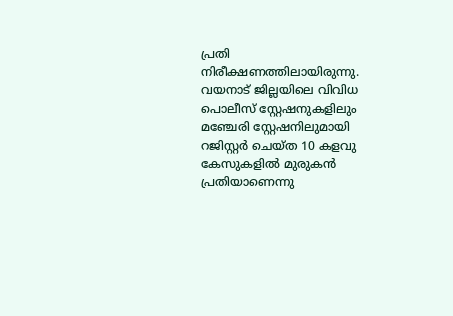പ്രതി നിരീക്ഷണത്തിലായിരുന്നു. വയനാട് ജില്ലയിലെ വിവിധ പൊലീസ് സ്റ്റേഷനുകളിലും മഞ്ചേരി സ്റ്റേഷനിലുമായി റജിസ്റ്റർ ചെയ്ത 10 കളവു കേസുകളിൽ മുരുകൻ പ്രതിയാണെന്നു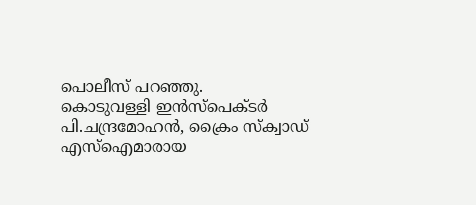പൊലീസ് പറഞ്ഞു.
കൊടുവള്ളി ഇൻസ്പെക്ടർ പി.ചന്ദ്രമോഹൻ, ക്രൈം സ്ക്വാഡ് എസ്ഐമാരായ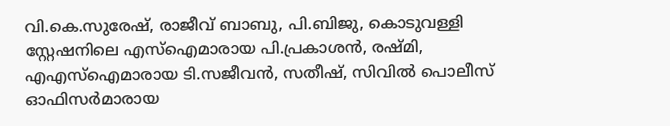വി.കെ.സുരേഷ്, രാജീവ് ബാബു, പി.ബിജു, കൊടുവള്ളി സ്റ്റേഷനിലെ എസ്ഐമാരായ പി.പ്രകാശൻ, രഷ്മി, എഎസ്ഐമാരായ ടി.സജീവൻ, സതീഷ്, സിവിൽ പൊലീസ് ഓഫിസർമാരായ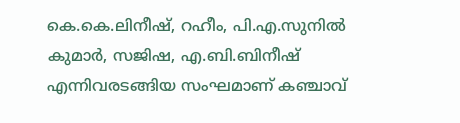കെ.കെ.ലിനീഷ്, റഹീം, പി.എ.സുനിൽ കുമാർ, സജിഷ, എ.ബി.ബിനീഷ് എന്നിവരടങ്ങിയ സംഘമാണ് കഞ്ചാവ്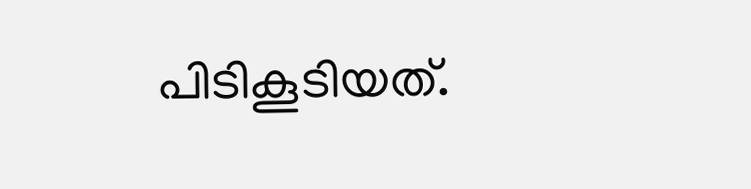പിടികൂടിയത്.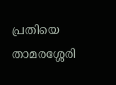പ്രതിയെ താമരശ്ശേരി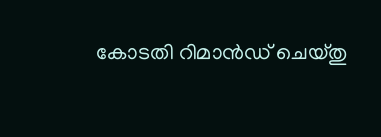കോടതി റിമാൻഡ് ചെയ്തു